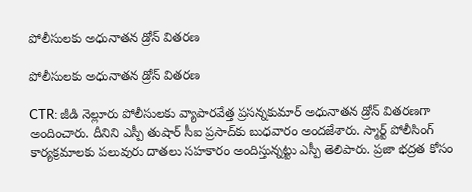పోలీసులకు అధునాతన డ్రోన్ వితరణ

పోలీసులకు అధునాతన డ్రోన్ వితరణ

CTR: జీడి నెల్లూరు పోలీసులకు వ్యాపారవేత్త ప్రసన్నకుమార్ అధునాతన డ్రోన్ వితరణగా అందించారు. దీనిని ఎస్పీ తుషార్ సీఐ ప్రసాద్‌కు బుధవారం అందజేశారు. స్మార్ట్ పోలీసింగ్ కార్యక్రమాలకు పలువురు దాతలు సహకారం అందిస్తున్నట్టు ఎస్పీ తెలిపారు. ప్రజా భద్రత కోసం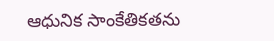ఆధునిక సాంకేతికతను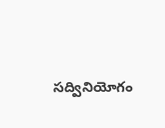సద్వినియోగం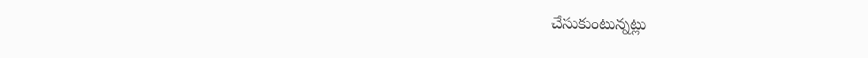చేసుకుంటున్నట్లు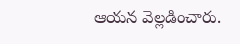ఆయన వెల్లడించారు.